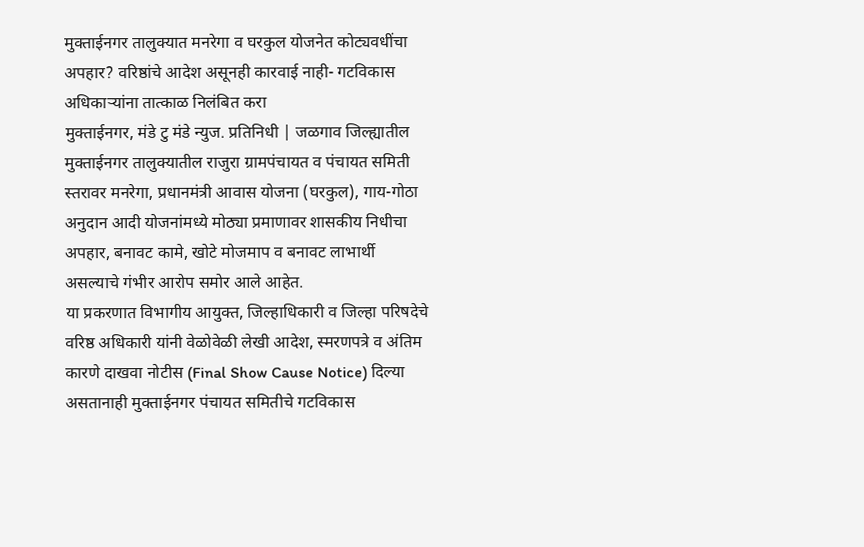मुक्ताईनगर तालुक्यात मनरेगा व घरकुल योजनेत कोट्यवधींचा अपहार? वरिष्ठांचे आदेश असूनही कारवाई नाही- गटविकास अधिकाऱ्यांना तात्काळ निलंबित करा
मुक्ताईनगर, मंडे टु मंडे न्युज. प्रतिनिधी | जळगाव जिल्ह्यातील मुक्ताईनगर तालुक्यातील राजुरा ग्रामपंचायत व पंचायत समिती स्तरावर मनरेगा, प्रधानमंत्री आवास योजना (घरकुल), गाय-गोठा अनुदान आदी योजनांमध्ये मोठ्या प्रमाणावर शासकीय निधीचा अपहार, बनावट कामे, खोटे मोजमाप व बनावट लाभार्थी असल्याचे गंभीर आरोप समोर आले आहेत.
या प्रकरणात विभागीय आयुक्त, जिल्हाधिकारी व जिल्हा परिषदेचे वरिष्ठ अधिकारी यांनी वेळोवेळी लेखी आदेश, स्मरणपत्रे व अंतिम कारणे दाखवा नोटीस (Final Show Cause Notice) दिल्या असतानाही मुक्ताईनगर पंचायत समितीचे गटविकास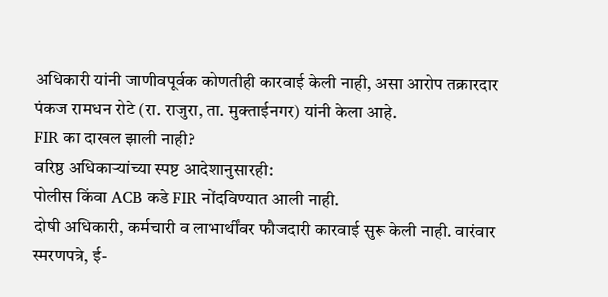अधिकारी यांनी जाणीवपूर्वक कोणतीही कारवाई केली नाही, असा आरोप तक्रारदार पंकज रामधन रोटे (रा. राजुरा, ता. मुक्ताईनगर) यांनी केला आहे.
FIR का दाखल झाली नाही?
वरिष्ठ अधिकाऱ्यांच्या स्पष्ट आदेशानुसारही:
पोलीस किंवा ACB कडे FIR नोंदविण्यात आली नाही.
दोषी अधिकारी, कर्मचारी व लाभार्थींवर फौजदारी कारवाई सुरू केली नाही. वारंवार स्मरणपत्रे, ई-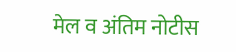मेल व अंतिम नोटीस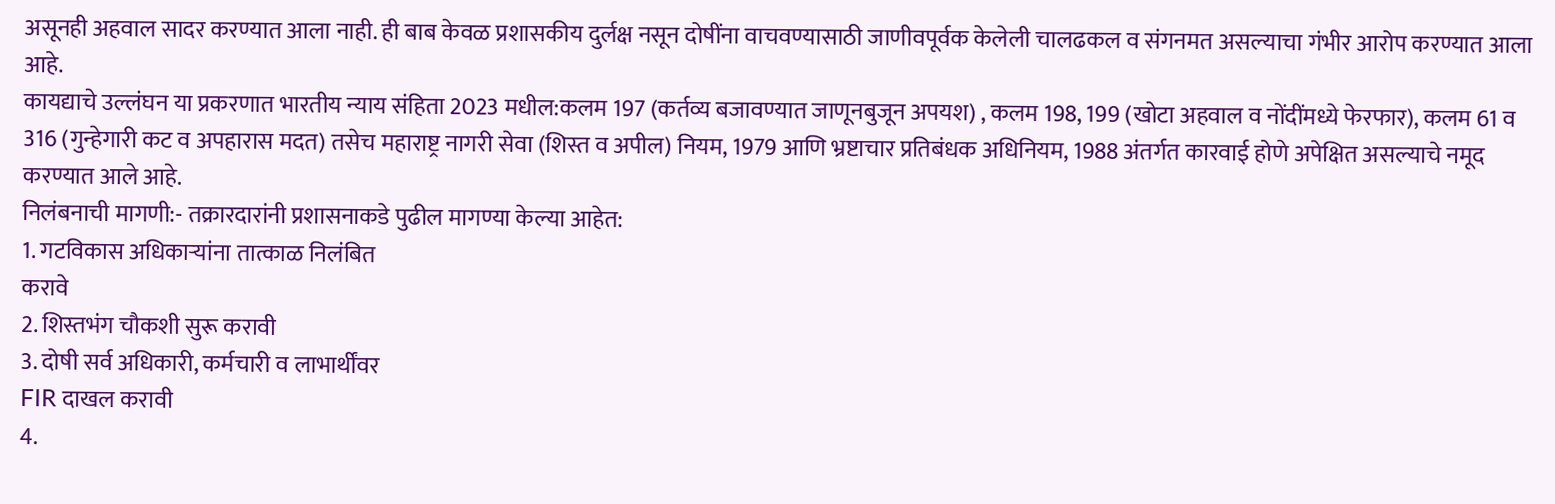असूनही अहवाल सादर करण्यात आला नाही. ही बाब केवळ प्रशासकीय दुर्लक्ष नसून दोषींना वाचवण्यासाठी जाणीवपूर्वक केलेली चालढकल व संगनमत असल्याचा गंभीर आरोप करण्यात आला आहे.
कायद्याचे उल्लंघन या प्रकरणात भारतीय न्याय संहिता 2023 मधील:कलम 197 (कर्तव्य बजावण्यात जाणूनबुजून अपयश) , कलम 198, 199 (खोटा अहवाल व नोंदींमध्ये फेरफार), कलम 61 व 316 (गुन्हेगारी कट व अपहारास मदत) तसेच महाराष्ट्र नागरी सेवा (शिस्त व अपील) नियम, 1979 आणि भ्रष्टाचार प्रतिबंधक अधिनियम, 1988 अंतर्गत कारवाई होणे अपेक्षित असल्याचे नमूद करण्यात आले आहे.
निलंबनाची मागणी:- तक्रारदारांनी प्रशासनाकडे पुढील मागण्या केल्या आहेत:
1. गटविकास अधिकाऱ्यांना तात्काळ निलंबित
करावे
2. शिस्तभंग चौकशी सुरू करावी
3. दोषी सर्व अधिकारी, कर्मचारी व लाभार्थींवर
FIR दाखल करावी
4.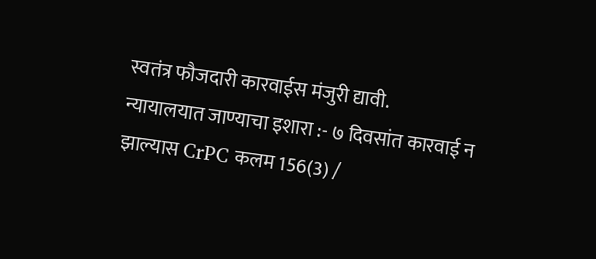स्वतंत्र फौजदारी कारवाईस मंजुरी द्यावी.
न्यायालयात जाण्याचा इशारा :- ७ दिवसांत कारवाई न झाल्यास CrPC कलम 156(3) /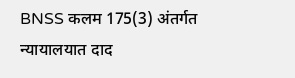BNSS कलम 175(3) अंतर्गत न्यायालयात दाद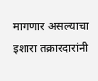मागणार असल्याचा इशारा तक्रारदारांनी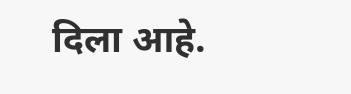दिला आहे.